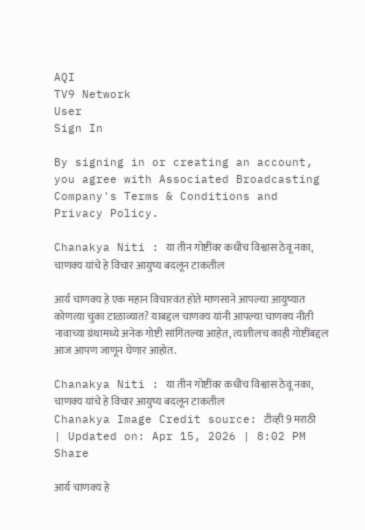AQI
TV9 Network
User
Sign In

By signing in or creating an account, you agree with Associated Broadcasting Company's Terms & Conditions and Privacy Policy.

Chanakya Niti : या तीन गोष्टींवर कधीच विश्वास ठेवू नका, चाणक्य यांचे हे विचार आयुष्य बदलून टाकतील

आर्य चाणक्य हे एक महान विचारवंत होते माणसाने आपल्या आयुष्यात कोणत्या चुका टाळाव्यात? याबद्दल चाणक्य यांनी आपल्या चाणक्य नीती नावाच्या ग्रंथामध्ये अनेक गोष्टी सांगितल्या आहेत, त्यातीलच काही गोष्टींबद्दल आज आपण जाणून घेणार आहोत.

Chanakya Niti : या तीन गोष्टींवर कधीच विश्वास ठेवू नका, चाणक्य यांचे हे विचार आयुष्य बदलून टाकतील
Chanakya Image Credit source: टीव्ही 9 मराठी
| Updated on: Apr 15, 2026 | 8:02 PM
Share

आर्य चाणक्य हे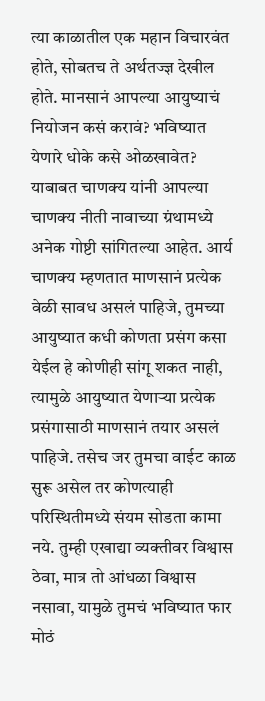त्या काळातील एक महान विचारवंत होते, सोबतच ते अर्थतज्ज्ञ देखील होते. मानसानं आपल्या आयुष्याचं नियोजन कसं करावं? भविष्यात येणारे धोके कसे ओळखावेत? याबाबत चाणक्य यांनी आपल्या चाणक्य नीती नावाच्या ग्रंथामध्ये अनेक गोष्टी सांगितल्या आहेत. आर्य चाणक्य म्हणतात माणसानं प्रत्येक वेळी सावध असलं पाहिजे, तुमच्या आयुष्यात कधी कोणता प्रसंग कसा येईल हे कोणीही सांगू शकत नाही, त्यामुळे आयुष्यात येणाऱ्या प्रत्येक प्रसंगासाठी माणसानं तयार असलं पाहिजे. तसेच जर तुमचा वाईट काळ सुरू असेल तर कोणत्याही परिस्थितीमध्ये संयम सोडता कामा नये. तुम्ही एखाद्या व्यक्तीवर विश्वास ठेवा, मात्र तो आंधळा विश्वास नसावा, यामुळे तुमचं भविष्यात फार मोठं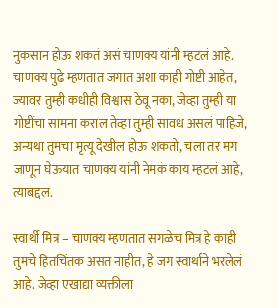नुकसान होऊ शकतं असं चाणक्य यांनी म्हटलं आहे. चाणक्य पुढे म्हणतात जगात अशा काही गोष्टी आहेत, ज्यावर तुम्ही कधीही विश्वास ठेवू नका, जेव्हा तुम्ही या गोष्टींचा सामना कराल तेव्हा तुम्ही सावध असलं पाहिजे, अन्यथा तुमचा मृत्यू देखील होऊ शकतो, चला तर मग जाणून घेऊयात चाणक्य यांनी नेमकं काय म्हटलं आहे, त्याबद्दल.

स्वार्थी मित्र – चाणक्य म्हणतात सगळेच मित्र हे काही तुमचे हितचिंतक असत नाहीत, हे जग स्वार्थाने भरलेलं आहे. जेव्हा एखाद्या व्यक्तीला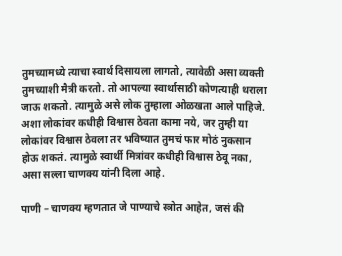तुमच्यामध्ये त्याचा स्वार्थ दिसायला लागतो, त्यावेळी असा व्यक्ती तुमच्याशी मैत्री करतो. तो आपल्या स्वार्थासाठी कोणत्याही थराला जाऊ शकतो. त्यामुळे असे लोक तुम्हाला ओळखता आले पाहिजे. अशा लोकांवर कधीही विश्वास ठेवता कामा नये, जर तुम्ही या लोकांवर विश्वास ठेवला तर भविष्यात तुमचं फार मोठं नुकसान होऊ शकतं. त्यामुळे स्वार्थी मित्रांवर कधीही विश्वास ठेवू नका, असा सल्ला चाणक्य यांनी दिला आहे.

पाणी – चाणक्य म्हणतात जे पाण्याचे स्त्रोत आहेत, जसं की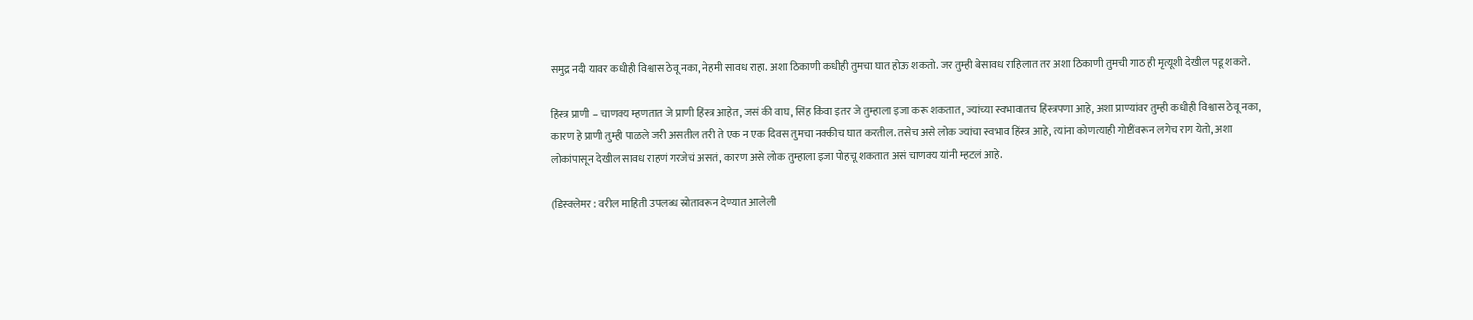समुद्र नदी यावर कधीही विश्वास ठेवू नका, नेहमी सावध राहा. अशा ठिकाणी कधीही तुमचा घात होऊ शकतो. जर तुम्ही बेसावध राहिलात तर अशा ठिकाणी तुमची गाठ ही मृत्यूशी देखील पडू शकते.

हिंस्त्र प्राणी – चाणक्य म्हणतात जे प्राणी हिंस्त्र आहेत, जसं की वाघ, सिंह किंवा इतर जे तुम्हाला इजा करू शकतात, ज्यांच्या स्वभावातच हिंस्त्रपणा आहे, अशा प्राण्यांवर तुम्ही कधीही विश्वास ठेवू नका, कारण हे प्राणी तुम्ही पाळले जरी असतील तरी ते एक न एक दिवस तुमचा नक्कीच घात करतील. तसेच असे लोक ज्यांचा स्वभाव हिंस्त्र आहे, त्यांना कोणत्याही गोष्टींवरून लगेच राग येतो, अशा लोकांपासून देखील सावध राहणं गरजेचं असतं, कारण असे लोक तुम्हाला इजा पोहचू शकतात असं चाणक्य यांनी म्हटलं आहे.

(डिस्क्लेमर : वरील माहिती उपलब्ध स्रोतावरून देण्यात आलेली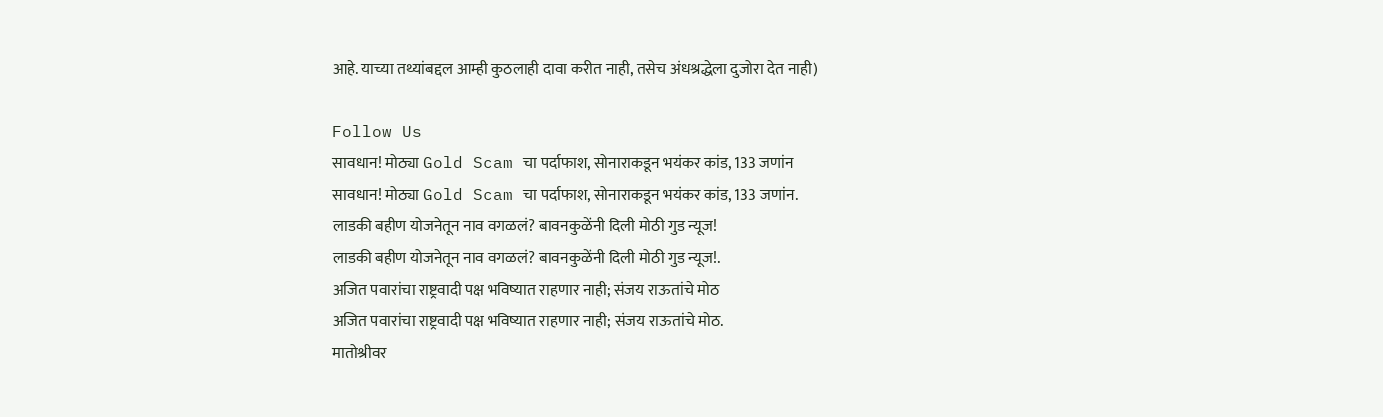आहे. याच्या तथ्यांबद्दल आम्ही कुठलाही दावा करीत नाही, तसेच अंधश्रद्धेला दुजोरा देत नाही)

Follow Us
सावधान! मोठ्या Gold Scam चा पर्दाफाश, सोनाराकडून भयंकर कांड, 133 जणांन
सावधान! मोठ्या Gold Scam चा पर्दाफाश, सोनाराकडून भयंकर कांड, 133 जणांन.
लाडकी बहीण योजनेतून नाव वगळलं? बावनकुळेंनी दिली मोठी गुड न्यूज!
लाडकी बहीण योजनेतून नाव वगळलं? बावनकुळेंनी दिली मोठी गुड न्यूज!.
अजित पवारांचा राष्ट्रवादी पक्ष भविष्यात राहणार नाही; संजय राऊतांचे मोठ
अजित पवारांचा राष्ट्रवादी पक्ष भविष्यात राहणार नाही; संजय राऊतांचे मोठ.
मातोश्रीवर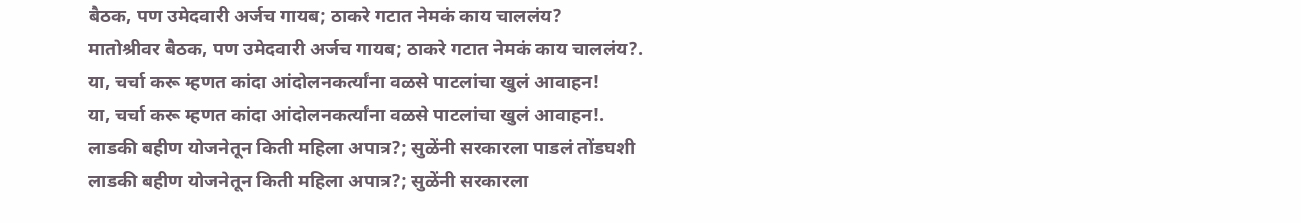बैठक, पण उमेदवारी अर्जच गायब; ठाकरे गटात नेमकं काय चाललंय?
मातोश्रीवर बैठक, पण उमेदवारी अर्जच गायब; ठाकरे गटात नेमकं काय चाललंय?.
या, चर्चा करू म्हणत कांदा आंदोलनकर्त्यांना वळसे पाटलांचा खुलं आवाहन!
या, चर्चा करू म्हणत कांदा आंदोलनकर्त्यांना वळसे पाटलांचा खुलं आवाहन!.
लाडकी बहीण योजनेतून किती महिला अपात्र?; सुळेंनी सरकारला पाडलं तोंडघशी
लाडकी बहीण योजनेतून किती महिला अपात्र?; सुळेंनी सरकारला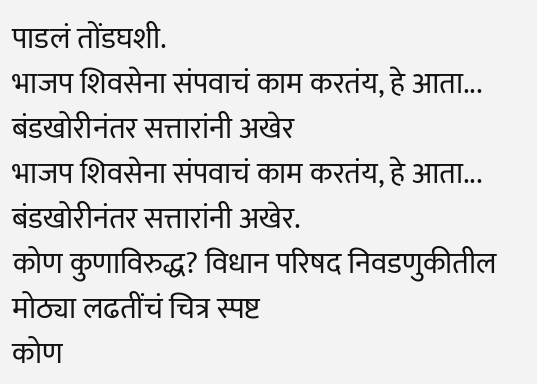पाडलं तोंडघशी.
भाजप शिवसेना संपवाचं काम करतंय, हे आता... बंडखोरीनंतर सत्तारांनी अखेर
भाजप शिवसेना संपवाचं काम करतंय, हे आता... बंडखोरीनंतर सत्तारांनी अखेर.
कोण कुणाविरुद्ध? विधान परिषद निवडणुकीतील मोठ्या लढतींचं चित्र स्पष्ट
कोण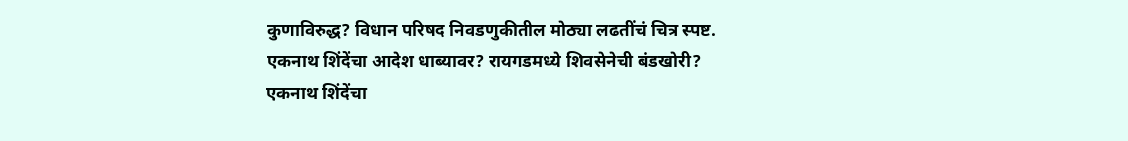कुणाविरुद्ध? विधान परिषद निवडणुकीतील मोठ्या लढतींचं चित्र स्पष्ट.
एकनाथ शिंदेंचा आदेश धाब्यावर? रायगडमध्ये शिवसेनेची बंडखोरी?
एकनाथ शिंदेंचा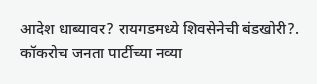आदेश धाब्यावर? रायगडमध्ये शिवसेनेची बंडखोरी?.
कॉकरोच जनता पार्टीच्या नव्या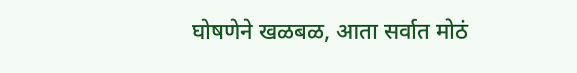घोषणेने खळबळ, आता सर्वात मोठं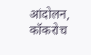आंदोलन,
कॉकरोच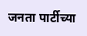जनता पार्टीच्या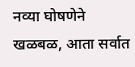नव्या घोषणेने खळबळ, आता सर्वात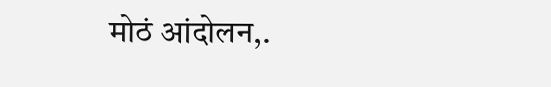मोठं आंदोलन,.